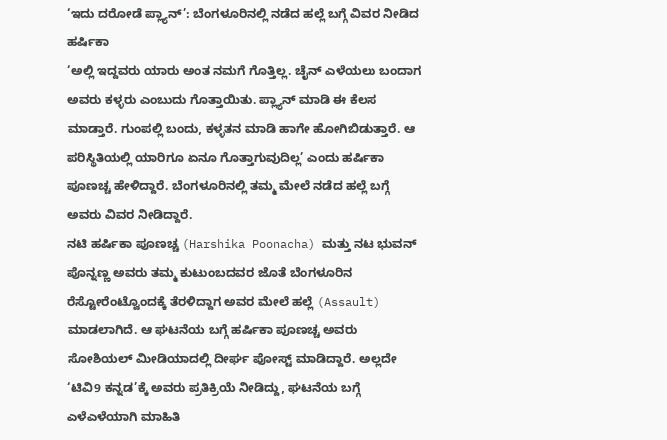‘ಇದು ದರೋಡೆ ಪ್ಲ್ಯಾನ್’: ಬೆಂಗಳೂರಿನಲ್ಲಿ ನಡೆದ ಹಲ್ಲೆ ಬಗ್ಗೆ ವಿವರ ನೀಡಿದ ಹರ್ಷಿಕಾ
‘ಅಲ್ಲಿ ಇದ್ದವರು ಯಾರು ಅಂತ ನಮಗೆ ಗೊತ್ತಿಲ್ಲ. ಚೈನ್ ಎಳೆಯಲು ಬಂದಾಗ ಅವರು ಕಳ್ಳರು ಎಂಬುದು ಗೊತ್ತಾಯಿತು. ಪ್ಲ್ಯಾನ್ ಮಾಡಿ ಈ ಕೆಲಸ ಮಾಡ್ತಾರೆ. ಗುಂಪಲ್ಲಿ ಬಂದು, ಕಳ್ಳತನ ಮಾಡಿ ಹಾಗೇ ಹೋಗಿಬಿಡುತ್ತಾರೆ. ಆ ಪರಿಸ್ಥಿತಿಯಲ್ಲಿ ಯಾರಿಗೂ ಏನೂ ಗೊತ್ತಾಗುವುದಿಲ್ಲ’ ಎಂದು ಹರ್ಷಿಕಾ ಪೂಣಚ್ಚ ಹೇಳಿದ್ದಾರೆ. ಬೆಂಗಳೂರಿನಲ್ಲಿ ತಮ್ಮ ಮೇಲೆ ನಡೆದ ಹಲ್ಲೆ ಬಗ್ಗೆ ಅವರು ವಿವರ ನೀಡಿದ್ದಾರೆ.
ನಟಿ ಹರ್ಷಿಕಾ ಪೂಣಚ್ಚ (Harshika Poonacha) ಮತ್ತು ನಟ ಭುವನ್ ಪೊನ್ನಣ್ಣ ಅವರು ತಮ್ಮ ಕುಟುಂಬದವರ ಜೊತೆ ಬೆಂಗಳೂರಿನ ರೆಸ್ಟೋರೆಂಟ್ವೊಂದಕ್ಕೆ ತೆರಳಿದ್ದಾಗ ಅವರ ಮೇಲೆ ಹಲ್ಲೆ (Assault) ಮಾಡಲಾಗಿದೆ. ಆ ಘಟನೆಯ ಬಗ್ಗೆ ಹರ್ಷಿಕಾ ಪೂಣಚ್ಚ ಅವರು ಸೋಶಿಯಲ್ ಮೀಡಿಯಾದಲ್ಲಿ ದೀರ್ಘ ಪೋಸ್ಟ್ ಮಾಡಿದ್ದಾರೆ. ಅಲ್ಲದೇ ‘ಟಿವಿ9 ಕನ್ನಡ’ಕ್ಕೆ ಅವರು ಪ್ರತಿಕ್ರಿಯೆ ನೀಡಿದ್ದು, ಘಟನೆಯ ಬಗ್ಗೆ ಎಳೆಎಳೆಯಾಗಿ ಮಾಹಿತಿ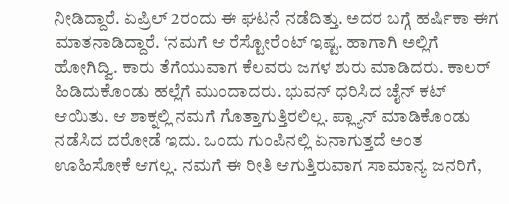ನೀಡಿದ್ದಾರೆ. ಏಪ್ರಿಲ್ 2ರಂದು ಈ ಘಟನೆ ನಡೆದಿತ್ತು. ಅದರ ಬಗ್ಗೆ ಹರ್ಷಿಕಾ ಈಗ ಮಾತನಾಡಿದ್ದಾರೆ. ‘ನಮಗೆ ಆ ರೆಸ್ಟೋರೆಂಟ್ ಇಷ್ಟ. ಹಾಗಾಗಿ ಅಲ್ಲಿಗೆ ಹೋಗಿದ್ವಿ. ಕಾರು ತೆಗೆಯುವಾಗ ಕೆಲವರು ಜಗಳ ಶುರು ಮಾಡಿದರು. ಕಾಲರ್ ಹಿಡಿದುಕೊಂಡು ಹಲ್ಲೆಗೆ ಮುಂದಾದರು. ಭುವನ್ ಧರಿಸಿದ ಚೈನ್ ಕಟ್ ಆಯಿತು. ಆ ಶಾಕ್ನಲ್ಲಿ ನಮಗೆ ಗೊತ್ತಾಗುತ್ತಿರಲಿಲ್ಲ. ಪ್ಲ್ಯಾನ್ ಮಾಡಿಕೊಂಡು ನಡೆಸಿದ ದರೋಡೆ ಇದು. ಒಂದು ಗುಂಪಿನಲ್ಲಿ ಏನಾಗುತ್ತದೆ ಅಂತ ಊಹಿಸೋಕೆ ಆಗಲ್ಲ. ನಮಗೆ ಈ ರೀತಿ ಆಗುತ್ತಿರುವಾಗ ಸಾಮಾನ್ಯ ಜನರಿಗೆ,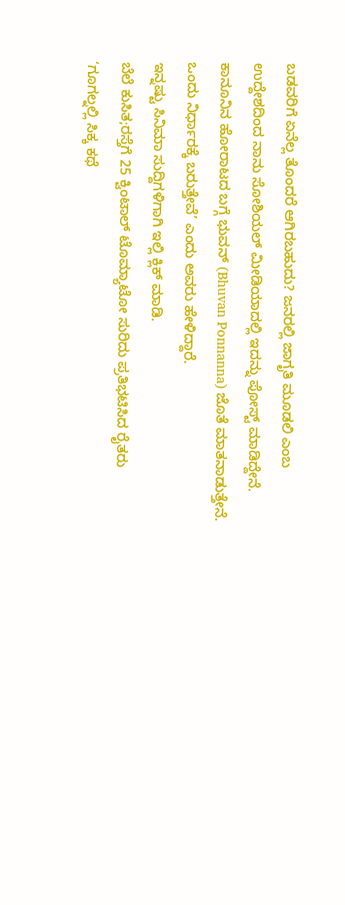ಬಡವರಿಗೆ ಏನೆಲ್ಲ ತೊಂದರೆ ಆಗಿರಬಹುದು? ಜನರಲ್ಲಿ ಜಾಗೃತಿ ಮೂಡಲಿ ಎಂಬ ಉದ್ದೇಶದಿಂದ ನಾನು ಸೋಶಿಯಲ್ ಮೀಡಿಯಾದಲ್ಲಿ ಇದನ್ನು ಪೋಸ್ಟ್ ಮಾಡಿದ್ದೇನೆ. ಕಾನೂನಿನ ಹೋರಾಟದ ಬಗ್ಗೆ ಭುವನ್ (Bhuvan Ponnanna) ಜೊತೆ ಮಾತನಾಡುತ್ತೇನೆ. ಒಂದು ನಿರ್ಧಾರಕ್ಕೆ ಬರುತ್ತೇವೆ’ ಎಂದು ಅವರು ಹೇಳಿದ್ದಾರೆ.
ಇನ್ನಷ್ಟು ಸಿನಿಮಾ ಸುದ್ದಿಗಳಿಗಾಗಿ ಇಲ್ಲಿ ಕ್ಲಿಕ್ ಮಾಡಿ.
ಬೆಲೆ ಕುಸಿತ;ರಸ್ತೆಗೆ 25 ಕ್ವಿಂಟಾಲ್ ಟೊಮ್ಯಾಟೋ ಸುರಿದು ಪ್ರತಿಭಟಿಸಿದ ರೈತರು
‘ಗೂಗಲ್ನಲ್ಲಿ ಸಿಕ್ಕ ಕಥೆ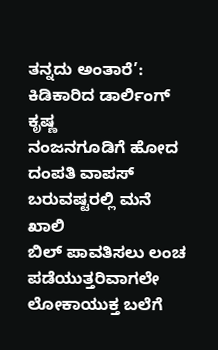ತನ್ನದು ಅಂತಾರೆ’: ಕಿಡಿಕಾರಿದ ಡಾರ್ಲಿಂಗ್ ಕೃಷ್ಣ
ನಂಜನಗೂಡಿಗೆ ಹೋದ ದಂಪತಿ ವಾಪಸ್ ಬರುವಷ್ಟರಲ್ಲಿ ಮನೆ ಖಾಲಿ
ಬಿಲ್ ಪಾವತಿಸಲು ಲಂಚ ಪಡೆಯುತ್ತರಿವಾಗಲೇ ಲೋಕಾಯುಕ್ತ ಬಲೆಗೆ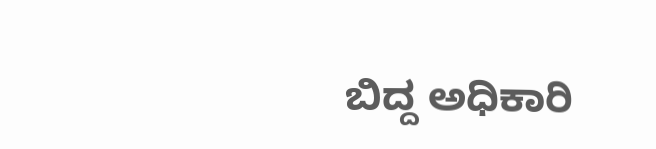ಬಿದ್ದ ಅಧಿಕಾರಿ